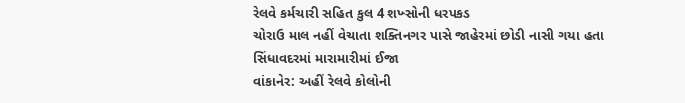રેલવે કર્મચારી સહિત કુલ 4 શખ્સોની ધરપકડ
ચોરાઉ માલ નહીં વેચાતા શક્તિનગર પાસે જાહેરમાં છોડી નાસી ગયા હતા
સિંધાવદરમાં મારામારીમાં ઈજા
વાંકાનેર: અહીં રેલવે કોલોની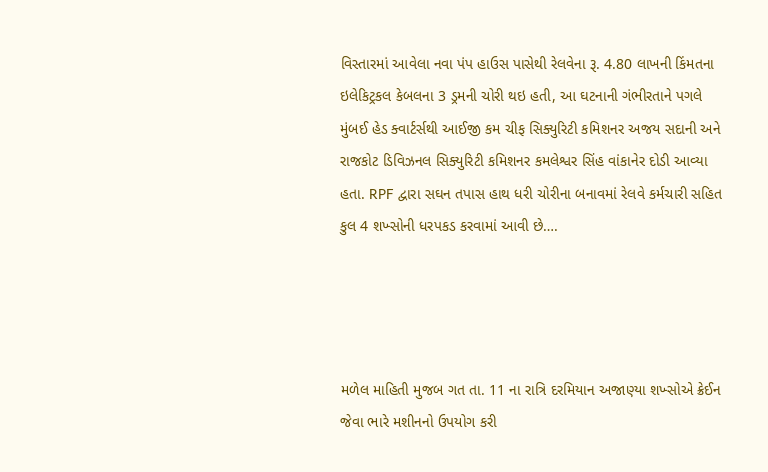વિસ્તારમાં આવેલા નવા પંપ હાઉસ પાસેથી રેલવેના રૂ. 4.80 લાખની કિંમતના ઇલેકિટ્રકલ કેબલના 3 ડ્રમની ચોરી થઇ હતી, આ ઘટનાની ગંભીરતાને પગલે મુંબઈ હેડ ક્વાર્ટર્સથી આઈજી કમ ચીફ સિક્યુરિટી કમિશનર અજય સદાની અને રાજકોટ ડિવિઝનલ સિક્યુરિટી કમિશનર કમલેશ્વર સિંહ વાંકાનેર દોડી આવ્યા હતા. RPF દ્વારા સઘન તપાસ હાથ ધરી ચોરીના બનાવમાં રેલવે કર્મચારી સહિત કુલ 4 શખ્સોની ધરપકડ કરવામાં આવી છે….




મળેલ માહિતી મુજબ ગત તા. 11 ના રાત્રિ દરમિયાન અજાણ્યા શખ્સોએ ક્રેઈન જેવા ભારે મશીનનો ઉપયોગ કરી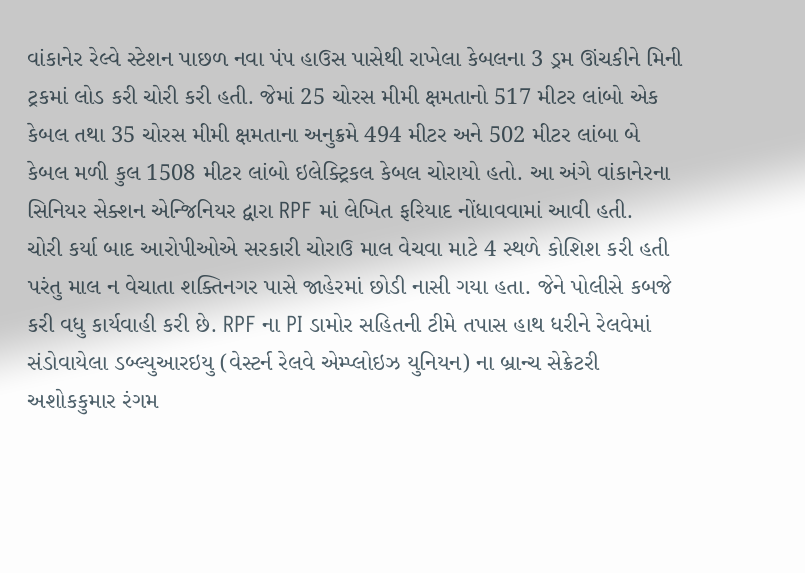વાંકાનેર રેલ્વે સ્ટેશન પાછળ નવા પંપ હાઉસ પાસેથી રાખેલા કેબલના 3 ડ્રમ ઊંચકીને મિની ટ્રકમાં લોડ કરી ચોરી કરી હતી. જેમાં 25 ચોરસ મીમી ક્ષમતાનો 517 મીટર લાંબો એક કેબલ તથા 35 ચોરસ મીમી ક્ષમતાના અનુક્રમે 494 મીટર અને 502 મીટર લાંબા બે કેબલ મળી કુલ 1508 મીટર લાંબો ઇલેક્ટ્રિકલ કેબલ ચોરાયો હતો. આ અંગે વાંકાનેરના સિનિયર સેક્શન એન્જિનિયર દ્વારા RPF માં લેખિત ફરિયાદ નોંધાવવામાં આવી હતી.
ચોરી કર્યા બાદ આરોપીઓએ સરકારી ચોરાઉ માલ વેચવા માટે 4 સ્થળે કોશિશ કરી હતી પરંતુ માલ ન વેચાતા શક્તિનગર પાસે જાહેરમાં છોડી નાસી ગયા હતા. જેને પોલીસે કબજે કરી વધુ કાર્યવાહી કરી છે. RPF ના PI ડામોર સહિતની ટીમે તપાસ હાથ ધરીને રેલવેમાં સંડોવાયેલા ડબ્લ્યુઆરઇયુ (વેસ્ટર્ન રેલવે એમ્પ્લોઇઝ યુનિયન) ના બ્રાન્ચ સેક્રેટરી અશોકકુમાર રંગમ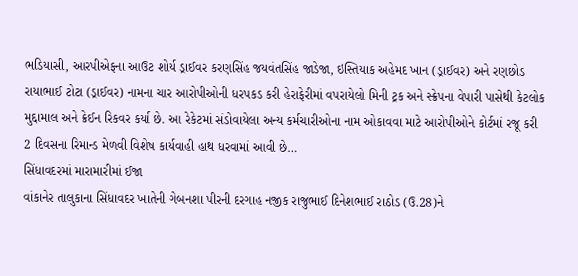ભડિયાસી, આરપીએફના આઉટ શોર્ય ડ્રાઈવર કરણસિંહ જયવંતસિંહ જાડેજા, ઇસ્તિયાક અહેમદ ખાન (ડ્રાઈવર) અને રણછોડ રાયાભાઈ ટોટા (ડ્રાઈવર) નામના ચાર આરોપીઓની ધરપકડ કરી હેરાફેરીમાં વપરાયેલો મિની ટ્રક અને સ્ક્રેપના વેપારી પાસેથી કેટલોક મુદ્દામાલ અને ક્રેઈન રિકવર કર્યા છે. આ રેકેટમાં સંડોવાયેલા અન્ય કર્મચારીઓના નામ ઓકાવવા માટે આરોપીઓને કોર્ટમાં રજૂ કરી 2 દિવસના રિમાન્ડ મેળવી વિશેષ કાર્યવાહી હાથ ધરવામાં આવી છે…
સિંધાવદરમાં મારામારીમાં ઈજા
વાંકાનેર તાલુકાના સિંધાવદર ખાતેની ગેબનશા પીરની દરગાહ નજીક રાજુભાઈ દિનેશભાઈ રાઠોડ (ઉ.28)ને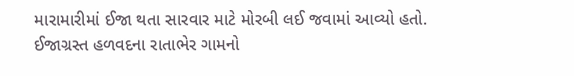મારામારીમાં ઈજા થતા સારવાર માટે મોરબી લઈ જવામાં આવ્યો હતો. ઈજાગ્રસ્ત હળવદના રાતાભેર ગામનો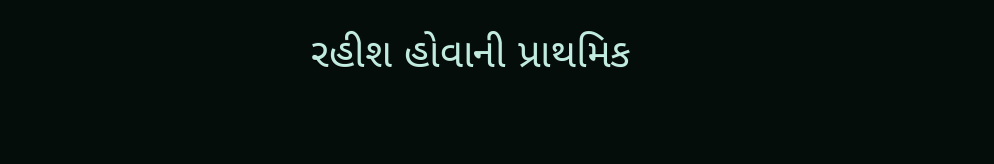રહીશ હોવાની પ્રાથમિક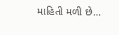માહિતી મળી છે…